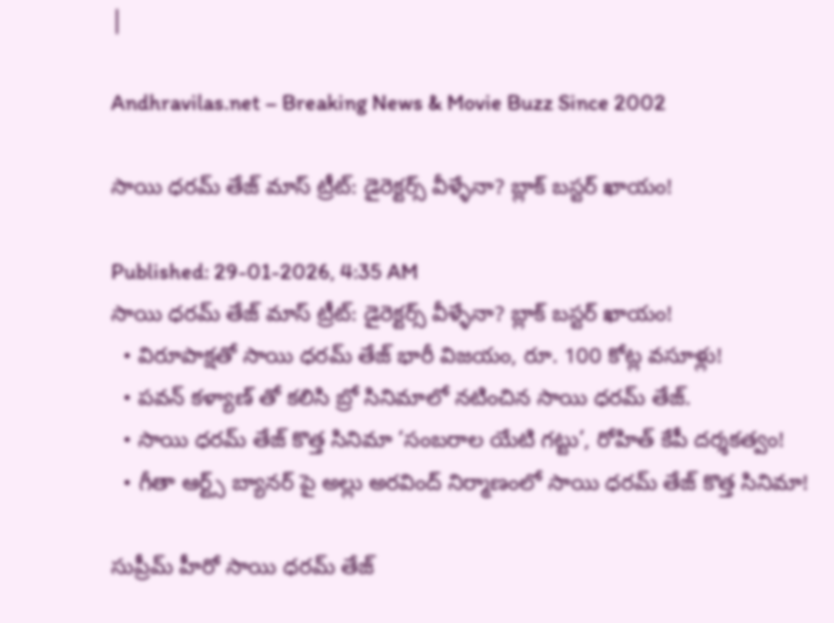|

Andhravilas.net – Breaking News & Movie Buzz Since 2002

సాయి ధరమ్ తేజ్ మాస్ ట్రీట్: డైరెక్టర్స్ వీళ్ళేనా? బ్లాక్ బస్టర్ ఖాయం!

Published: 29-01-2026, 4:35 AM
సాయి ధరమ్ తేజ్ మాస్ ట్రీట్: డైరెక్టర్స్ వీళ్ళేనా? బ్లాక్ బస్టర్ ఖాయం!
  • విరూపాక్షతో సాయి ధరమ్ తేజ్ భారీ విజయం, రూ. 100 కోట్ల వసూళ్లు!
  • పవన్ కళ్యాణ్ తో కలిసి బ్రో సినిమాలో నటించిన సాయి ధరమ్ తేజ్.
  • సాయి ధరమ్ తేజ్ కొత్త సినిమా ‘సంబరాల యేటి గట్టు’, రోహిత్ కేపీ దర్శకత్వం!
  • గీతా ఆర్ట్స్ బ్యానర్ పై అల్లు అరవింద్ నిర్మాణంలో సాయి ధరమ్ తేజ్ కొత్త సినిమా!

సుప్రీమ్ హీరో సాయి ధరమ్ తేజ్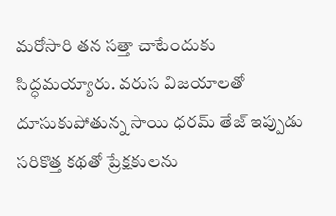మరోసారి తన సత్తా చాటేందుకు సిద్ధమయ్యారు. వరుస విజయాలతో దూసుకుపోతున్న సాయి ధరమ్ తేజ్ ఇప్పుడు సరికొత్త కథతో ప్రేక్షకులను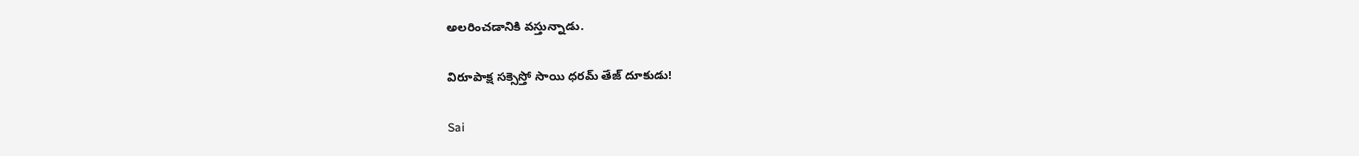అలరించడానికి వస్తున్నాడు.

విరూపాక్ష సక్సెస్తో సాయి ధ‌ర‌మ్ తేజ్ దూకుడు!

Sai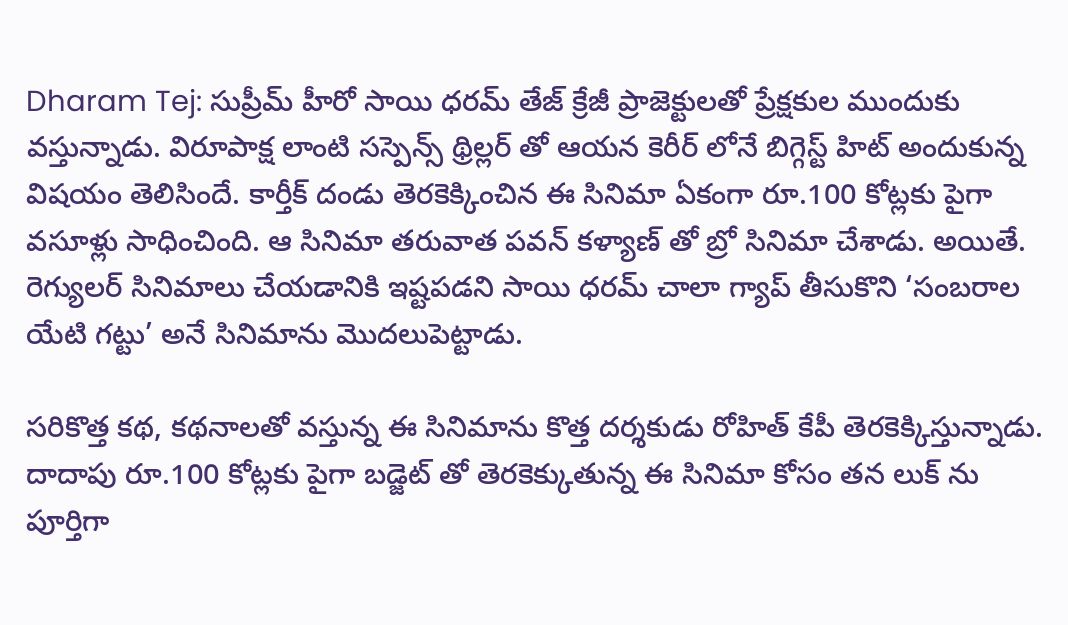Dharam Tej: సుప్రీమ్ హీరో సాయి ధరమ్ తేజ్ క్రేజీ ప్రాజెక్టులతో ప్రేక్షకుల ముందుకు వస్తున్నాడు. విరూపాక్ష లాంటి సస్పెన్స్ థ్రిల్లర్ తో ఆయన కెరీర్ లోనే బిగ్గెస్ట్ హిట్ అందుకున్న విషయం తెలిసిందే. కార్తీక్ దండు తెరకెక్కించిన ఈ సినిమా ఏకంగా రూ.100 కోట్లకు పైగా వసూళ్లు సాధించింది. ఆ సినిమా తరువాత పవన్ కళ్యాణ్ తో బ్రో సినిమా చేశాడు. అయితే. రెగ్యులర్ సినిమాలు చేయడానికి ఇష్టపడని సాయి ధరమ్ చాలా గ్యాప్ తీసుకొని ‘సంబరాల యేటి గట్టు’ అనే సినిమాను మొదలుపెట్టాడు.

సరికొత్త కథ, కథనాలతో వస్తున్న ఈ సినిమాను కొత్త దర్శకుడు రోహిత్ కేపీ తెరకెక్కిస్తున్నాడు. దాదాపు రూ.100 కోట్లకు పైగా బడ్జెట్ తో తెరకెక్కుతున్న ఈ సినిమా కోసం తన లుక్ ను పూర్తిగా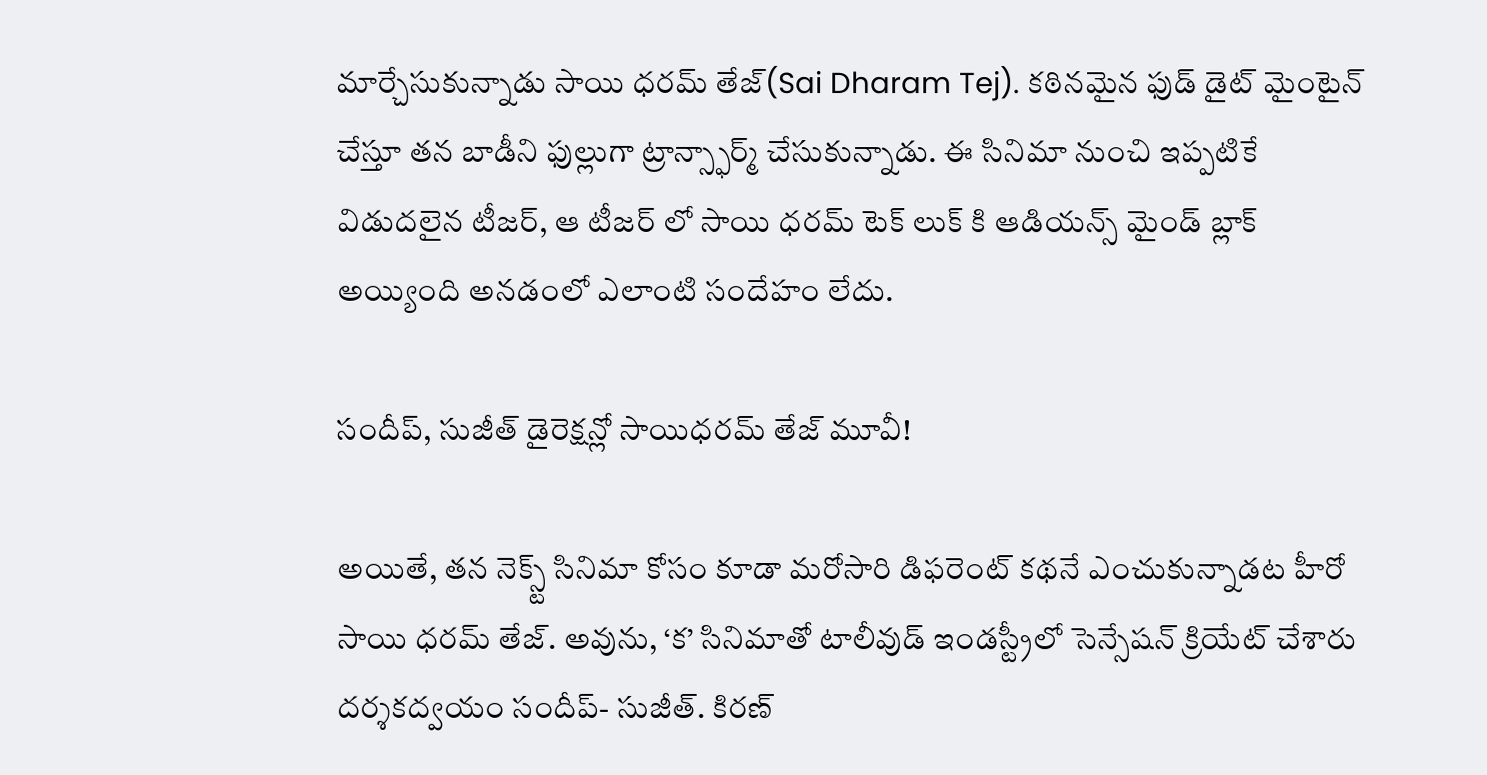మార్చేసుకున్నాడు సాయి ధరమ్ తేజ్(Sai Dharam Tej). కఠినమైన ఫుడ్ డైట్ మైంటైన్ చేస్తూ తన బాడీని ఫుల్లుగా ట్రాన్స్ఫార్మ్ చేసుకున్నాడు. ఈ సినిమా నుంచి ఇప్పటికే విడుదలైన టీజర్, ఆ టీజర్ లో సాయి ధరమ్ టెక్ లుక్ కి ఆడియన్స్ మైండ్ బ్లాక్ అయ్యింది అనడంలో ఎలాంటి సందేహం లేదు.

సందీప్, సుజీత్ డైరెక్షన్లో సాయిధరమ్ తేజ్ మూవీ!

అయితే, తన నెక్స్ట్ సినిమా కోసం కూడా మరోసారి డిఫరెంట్ కథనే ఎంచుకున్నాడట హీరో సాయి ధరమ్ తేజ్. అవును, ‘క’ సినిమాతో టాలీవుడ్ ఇండస్ట్రీలో సెన్సేషన్ క్రియేట్ చేశారు దర్శకద్వయం సందీప్- సుజీత్. కిరణ్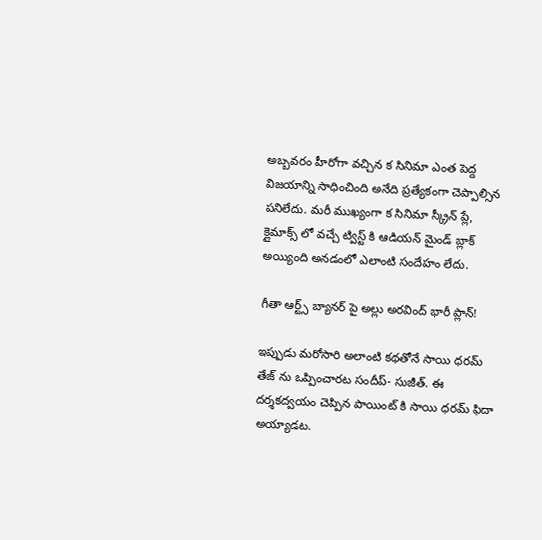అబ్బవరం హీరోగా వచ్చిన క సినిమా ఎంత పెద్ద విజయాన్ని సాధించింది అనేది ప్రత్యేకంగా చెప్పాల్సిన పనిలేదు. మరీ ముఖ్యంగా క సినిమా స్క్రీన్ ప్లే, క్లైమాక్స్ లో వచ్చే ట్విస్ట్ కి ఆడియన్ మైండ్ బ్లాక్ అయ్యింది అనడంలో ఎలాంటి సందేహం లేదు.

గీతా ఆర్ట్స్ బ్యానర్ పై అల్లు అరవింద్ భారీ ప్లాన్!

ఇప్పుడు మరోసారి అలాంటి కథతోనే సాయి ధరమ్ తేజ్ ను ఒప్పించారట సందీప్- సుజీత్. ఈ దర్శకద్వయం చెప్పిన పాయింట్ కి సాయి ధరమ్ ఫిదా అయ్యాడట.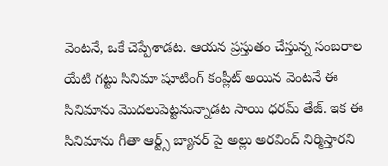వెంటనే, ఒకే చెప్పేశాడట. ఆయన ప్రస్తుతం చేస్తున్న సంబరాల యేటి గట్టు సినిమా షూటింగ్ కంప్లీట్ అయిన వెంటనే ఈ సినిమాను మొదలుపెట్టనున్నాడట సాయి ధరమ్ తేజ్. ఇక ఈ సినిమాను గీతా ఆర్ట్స్ బ్యానర్ పై అల్లు అరవింద్ నిర్మిస్తారని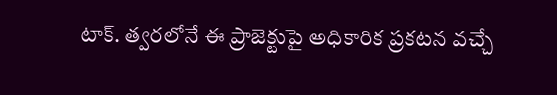టాక్. త్వరలోనే ఈ ప్రాజెక్టుపై అధికారిక ప్రకటన వచ్చే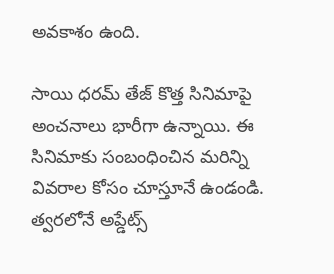అవకాశం ఉంది.

సాయి ధరమ్ తేజ్ కొత్త సినిమాపై అంచనాలు భారీగా ఉన్నాయి. ఈ సినిమాకు సంబంధించిన మరిన్ని వివరాల కోసం చూస్తూనే ఉండండి. త్వరలోనే అప్డేట్స్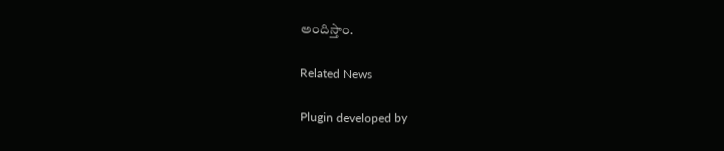అందిస్తాం.

Related News

Plugin developed by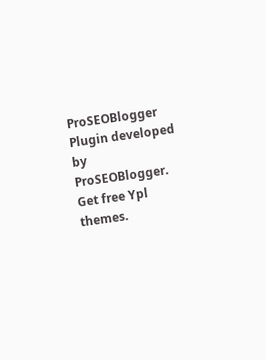ProSEOBlogger
Plugin developed by ProSEOBlogger. Get free Ypl themes.